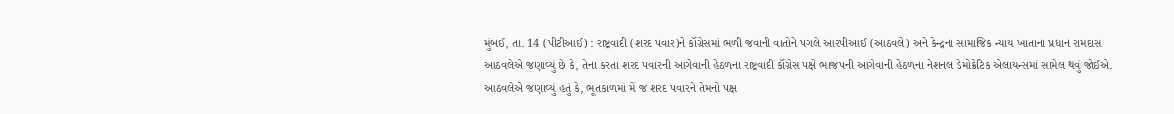મુંબઈ, તા. 14 (પીટીઆઈ) : રાષ્ટ્રવાદી (શરદ પવાર)ને કૉંગ્રેસમાં ભળી જવાની વાતોને પગલે આરપીઆઈ (આઠવલે) અને કેન્દ્રના સામાજિક ન્યાય ખાતાના પ્રધાન રામદાસ આઠવલેએ જણાવ્યું છે કે, તેના કરતા શરદ પવારની આગેવાની હેઠળના રાષ્ટ્રવાદી કૉંગ્રેસ પક્ષે ભાજપની આગેવાની હેઠળના નેશનલ ડેમોક્રેટિક એલાયન્સમાં સામેલ થવું જોઈએ. આઠવલેએ જણાવ્યું હતું કે, ભૂતકાળમાં મેં જ શરદ પવારને તેમનો પક્ષ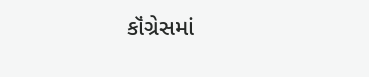કૉંગ્રેસમાં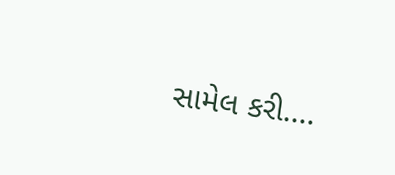સામેલ કરી....